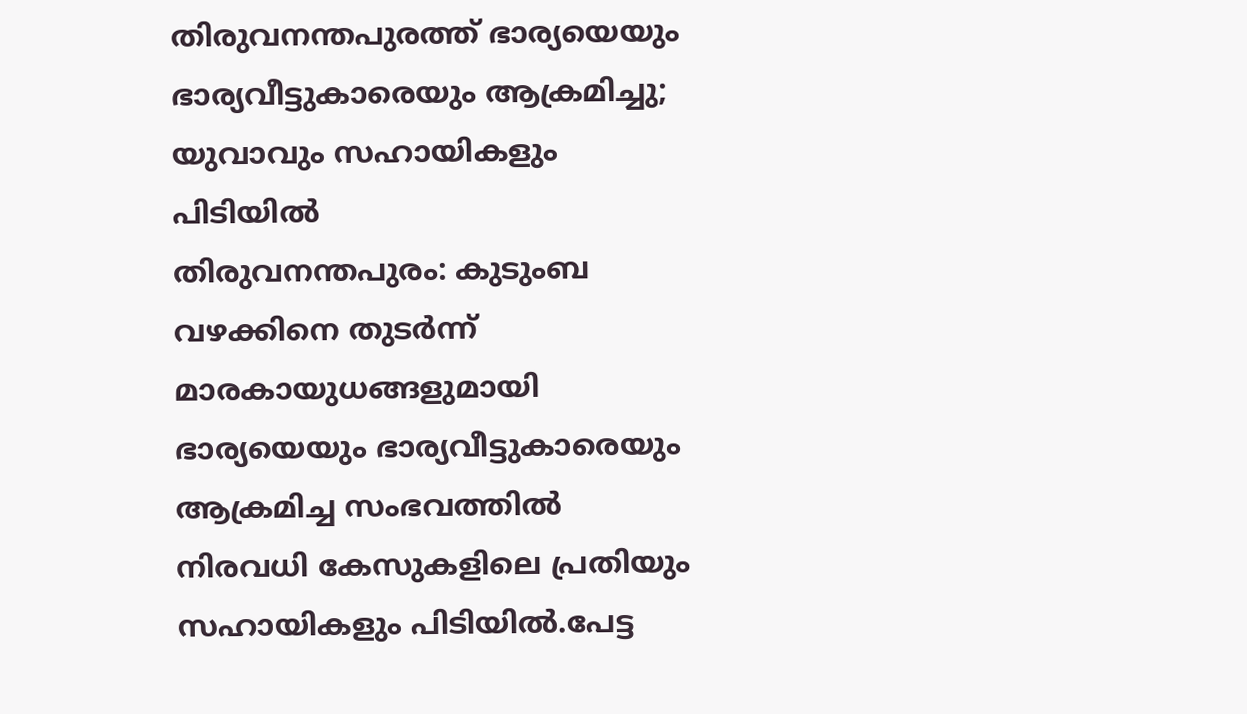തിരുവനന്തപുരത്ത് ഭാര്യയെയും ഭാര്യവീട്ടുകാരെയും ആക്രമിച്ചു; യുവാവും സഹായികളും പിടിയിൽ
തിരുവനന്തപുരം: കുടുംബ വഴക്കിനെ തുടർന്ന് മാരകായുധങ്ങളുമായി ഭാര്യയെയും ഭാര്യവീട്ടുകാരെയും ആക്രമിച്ച സംഭവത്തിൽ നിരവധി കേസുകളിലെ പ്രതിയും സഹായികളും പിടിയിൽ.പേട്ട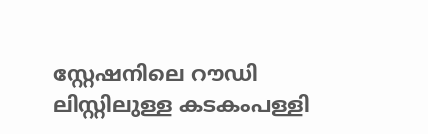സ്റ്റേഷനിലെ റൗഡി ലിസ്റ്റിലുള്ള കടകംപള്ളി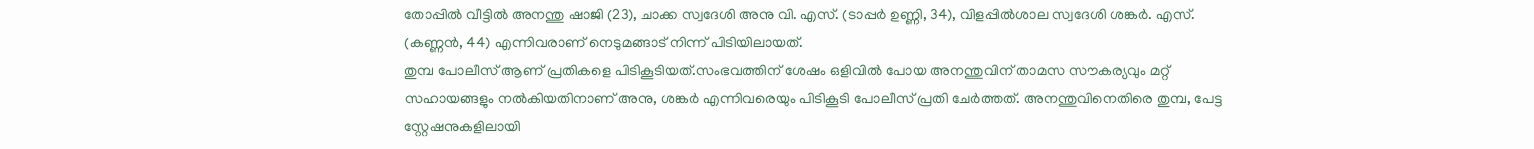തോപ്പിൽ വീട്ടിൽ അനന്തു ഷാജി (23), ചാക്ക സ്വദേശി അനു വി. എസ്. (ടാപ്പർ ഉണ്ണി, 34), വിളപ്പിൽശാല സ്വദേശി ശങ്കർ. എസ്. (കണ്ണൻ, 44) എന്നിവരാണ് നെടുമങ്ങാട് നിന്ന് പിടിയിലായത്.
തുമ്പ പോലീസ് ആണ് പ്രതികളെ പിടികൂടിയത്.സംഭവത്തിന് ശേഷം ഒളിവിൽ പോയ അനന്തുവിന് താമസ സൗകര്യവും മറ്റ് സഹായങ്ങളും നൽകിയതിനാണ് അനു, ശങ്കർ എന്നിവരെയും പിടികൂടി പോലീസ് പ്രതി ചേർത്തത്. അനന്തുവിനെതിരെ തുമ്പ, പേട്ട സ്റ്റേഷനുകളിലായി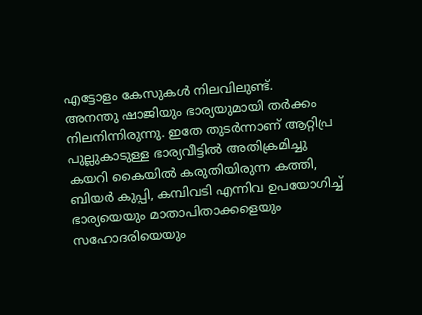എട്ടോളം കേസുകൾ നിലവിലുണ്ട്.
അനന്തു ഷാജിയും ഭാര്യയുമായി തർക്കം നിലനിന്നിരുന്നു. ഇതേ തുടർന്നാണ് ആറ്റിപ്ര പുല്ലുകാടുള്ള ഭാര്യവീട്ടിൽ അതിക്രമിച്ചു കയറി കൈയിൽ കരുതിയിരുന്ന കത്തി, ബിയർ കുപ്പി, കമ്പിവടി എന്നിവ ഉപയോഗിച്ച് ഭാര്യയെയും മാതാപിതാക്കളെയും സഹോദരിയെയും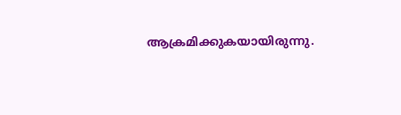ആക്രമിക്കുകയായിരുന്നു.